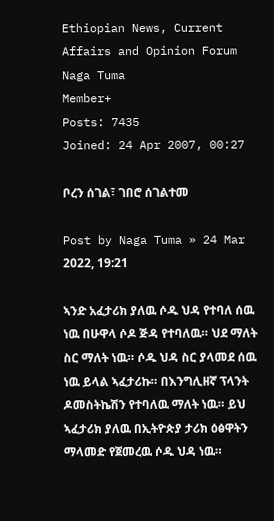Ethiopian News, Current Affairs and Opinion Forum
Naga Tuma
Member+
Posts: 7435
Joined: 24 Apr 2007, 00:27

ቦረን ሰገል፣ ገበሮ ሰገልተመ

Post by Naga Tuma » 24 Mar 2022, 19:21

ኣንድ አፈታሪክ ያለዉ ሶዱ ህዳ የተባለ ሰዉ ነዉ በሁዋላ ሶዶ ጅዳ የተባለዉ። ህደ ማለት ስር ማለት ነዉ። ሶዱ ህዳ ስር ያላመደ ሰዉ ነዉ ይላል ኣፈታሪኩ። በእንግሊዘኛ ፕላንት ዶመስትኬሽን የተባለዉ ማለት ነዉ። ይህ ኣፈታሪክ ያለዉ በኢትዮጵያ ታሪክ ዕፅዋትን ማላመድ የጀመረዉ ሶዱ ህዳ ነዉ።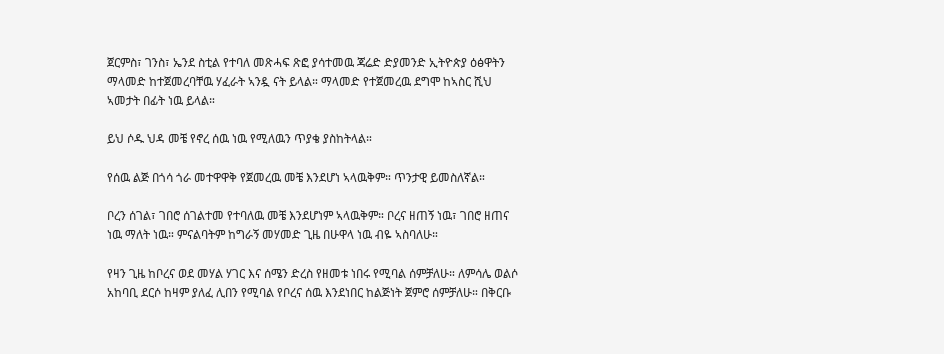ጀርምስ፣ ገንስ፣ ኤንደ ስቲል የተባለ መጽሓፍ ጽፎ ያሳተመዉ ጃሬድ ድያመንድ ኢትዮጵያ ዕፅዋትን ማላመድ ከተጀመረባቸዉ ሃፈራት ኣንዷ ናት ይላል። ማላመድ የተጀመረዉ ደግሞ ከኣስር ሺህ ኣመታት በፊት ነዉ ይላል።

ይህ ሶዱ ህዳ መቼ የኖረ ሰዉ ነዉ የሚለዉን ጥያቄ ያስከትላል።

የሰዉ ልጅ በጎሳ ጎራ መተዋዋቅ የጀመረዉ መቼ እንደሆነ ኣላዉቅም። ጥንታዊ ይመስለኛል።

ቦረን ሰገል፣ ገበሮ ሰገልተመ የተባለዉ መቼ እንደሆነም ኣላዉቅም። ቦረና ዘጠኝ ነዉ፣ ገበሮ ዘጠና ነዉ ማለት ነዉ። ምናልባትም ከግራኝ መሃመድ ጊዜ በሁዋላ ነዉ ብዬ ኣስባለሁ።

የዛን ጊዜ ከቦረና ወደ መሃል ሃገር እና ሰሜን ድረስ የዘመቱ ነበሩ የሚባል ሰምቻለሁ። ለምሳሌ ወልሶ አከባቢ ደርሶ ከዛም ያለፈ ሊበን የሚባል የቦረና ሰዉ እንደነበር ከልጅነት ጀምሮ ሰምቻለሁ። በቅርቡ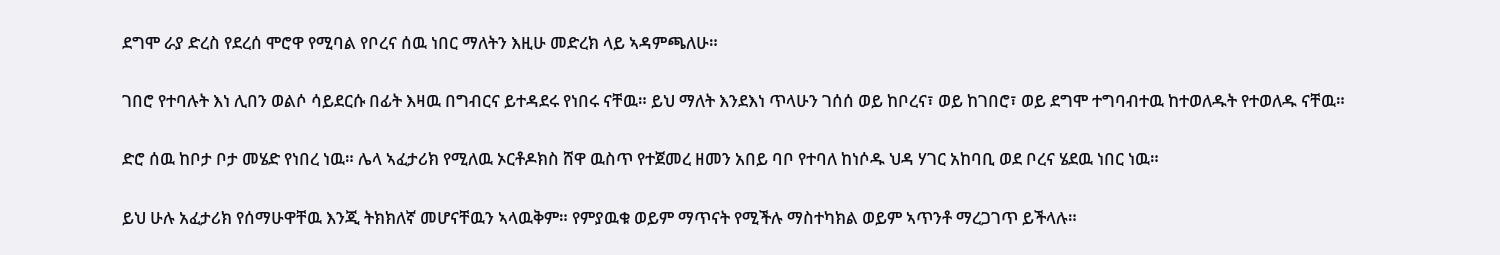ደግሞ ራያ ድረስ የደረሰ ሞሮዋ የሚባል የቦረና ሰዉ ነበር ማለትን እዚሁ መድረክ ላይ ኣዳምጫለሁ።

ገበሮ የተባሉት እነ ሊበን ወልሶ ሳይደርሱ በፊት እዛዉ በግብርና ይተዳደሩ የነበሩ ናቸዉ። ይህ ማለት እንደእነ ጥላሁን ገሰሰ ወይ ከቦረና፣ ወይ ከገበሮ፣ ወይ ደግሞ ተግባብተዉ ከተወለዱት የተወለዱ ናቸዉ።

ድሮ ሰዉ ከቦታ ቦታ መሄድ የነበረ ነዉ። ሌላ ኣፈታሪክ የሚለዉ ኦርቶዶክስ ሸዋ ዉስጥ የተጀመረ ዘመን አበይ ባቦ የተባለ ከነሶዱ ህዳ ሃገር አከባቢ ወደ ቦረና ሄደዉ ነበር ነዉ።

ይህ ሁሉ አፈታሪክ የሰማሁዋቸዉ እንጂ ትክክለኛ መሆናቸዉን ኣላዉቅም። የምያዉቁ ወይም ማጥናት የሚችሉ ማስተካክል ወይም ኣጥንቶ ማረጋገጥ ይችላሉ።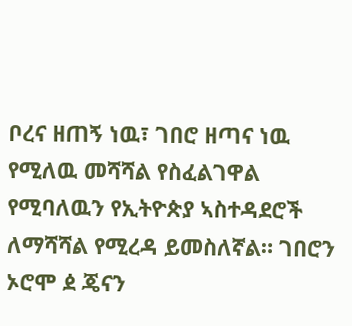ቦረና ዘጠኝ ነዉ፣ ገበሮ ዘጣና ነዉ የሚለዉ መሻሻል የስፈልገዋል የሚባለዉን የኢትዮጵያ ኣስተዳደሮች ለማሻሻል የሚረዳ ይመስለኛል። ገበሮን ኦሮሞ ዸ ጄናን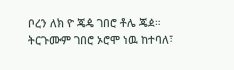ቦረን ለክ ዮ ጄዼ ገበሮ ቶሌ ጄዸ። ትርጉሙም ገበሮ ኦሮሞ ነዉ ከተባለ፣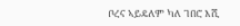ቦረና ኣይዴለም ካለ ገበሮ እሺ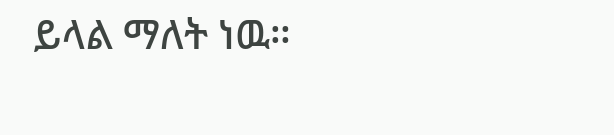ይላል ማለት ነዉ።